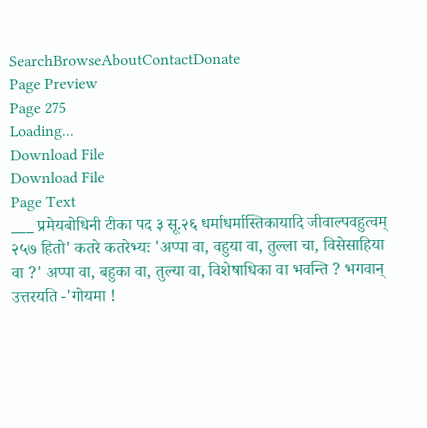SearchBrowseAboutContactDonate
Page Preview
Page 275
Loading...
Download File
Download File
Page Text
___ प्रमेयबोधिनी टीका पद ३ सू.२६ धर्माधर्मास्तिकायादि जीवाल्पवहुत्वम् २५७ हितो' कतरे कतरेभ्यः 'अप्पा वा, वहुया वा, तुल्ला चा, विसेसाहिया वा ?' अप्पा वा, बहुका वा, तुल्या वा, विशेषाधिका वा भवन्ति ? भगवान् उत्तरयति -'गोयमा !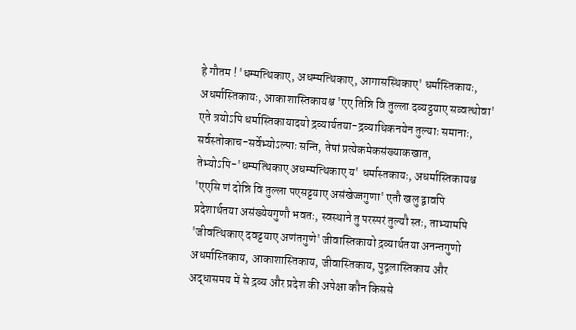हे गौतम ! 'धम्मत्थिकाए, अधम्मत्थिकाए, आगासस्थिकाए' धर्मास्तिकायः, अधर्मास्तिकायः, आकाशास्तिकायश्च 'एए तिन्नि वि तुल्ला दव्यट्ठयाए सव्वत्थोवा' एते त्रयोऽपि धर्मास्तिकायादयो द्रव्यार्यतया-द्रव्याथिकनयेन तुल्याः समानाः, सर्वस्तोकाच-सर्वेभ्योऽल्पाः सन्ति, तेषां प्रत्येकमेकसंख्याकखात, तेभ्योऽपि-'धम्मत्थिकाए अधम्मत्थिकाए य' धर्मास्तकायः, अधर्मास्तिकायश्च 'एएसि णं दोन्नि वि तुल्ला पएसट्टयाए असंखेज्जगुणा' एतौ खलु द्वावपि प्रदेशार्थतया असंख्येयगुणौ भवतः, स्वस्थाने तु परस्परं तुल्यौ स्तः, ताभ्यामपि 'जीवत्थिकाए दवट्टयाए अणंतगुणे' जीवास्तिकायो द्रव्यार्थतया अनन्तगुणो अधर्मास्तिकाय, आकाशास्तिकाय, जीवास्तिकाय, पुद्गलास्तिकाय और अद्धासमय में से द्रव्य और प्रदेश की अपेक्षा कौन किससे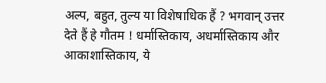अल्प, बहुत, तुल्य या विशेषाधिक हैं ? भगवान् उत्तर देते हैं हे गौतम ! धर्मास्तिकाय, अधर्मास्तिकाय और आकाशास्तिकाय, ये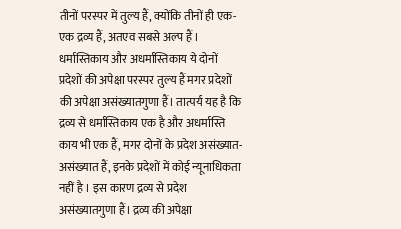तीनों परस्पर में तुल्य हैं, क्योंकि तीनों ही एक-एक द्रव्य हैं, अतएव सबसे अल्प हैं । धर्मास्तिकाय और अधर्मास्तिकाय ये दोनों प्रदेशों की अपेक्षा परस्पर तुल्य हैं मगर प्रदेशों की अपेक्षा असंख्यातगुणा हैं। तात्पर्य यह है कि द्रव्य से धर्मास्तिकाय एक है और अधर्मास्ति काय भी एक हैं, मगर दोनों के प्रदेश असंख्यात-असंख्यात हैं, इनके प्रदेशों में कोई न्यूनाधिकता नहीं है । इस कारण द्रव्य से प्रदेश असंख्यातगुणा हैं। द्रव्य की अपेक्षा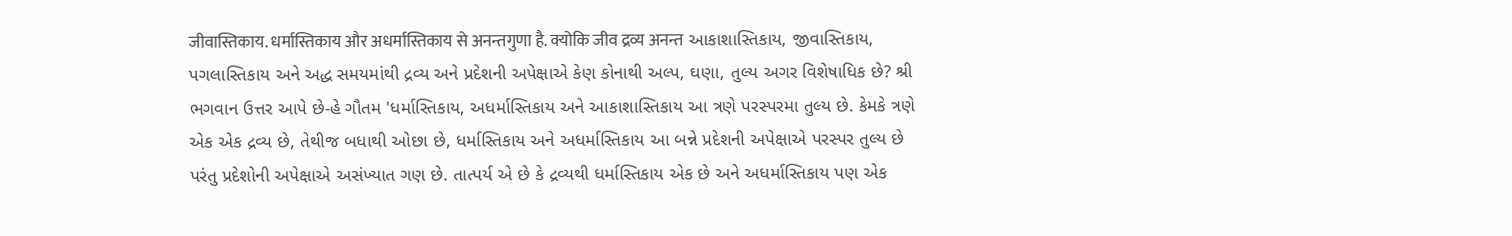जीवास्तिकाय. धर्मास्तिकाय और अधर्मास्तिकाय से अनन्तगुणा है. क्योकि जीव द्रव्य अनन्त આકાશાસ્તિકાય, જીવાસ્તિકાય, પગલાસ્તિકાય અને અદ્ધ સમયમાંથી દ્રવ્ય અને પ્રદેશની અપેક્ષાએ કેણ કોનાથી અલ્પ, ઘણા, તુલ્ય અગર વિશેષાધિક છે? શ્રી ભગવાન ઉત્તર આપે છે-હે ગૌતમ 'ધર્માસ્તિકાય, અધર્માસ્તિકાય અને આકાશાસ્તિકાય આ ત્રણે પરસ્પરમા તુલ્ય છે. કેમકે ત્રણે એક એક દ્રવ્ય છે, તેથીજ બધાથી ઓછા છે, ધર્માસ્તિકાય અને અધર્માસ્તિકાય આ બન્ને પ્રદેશની અપેક્ષાએ પરસ્પર તુલ્ય છે પરંતુ પ્રદેશોની અપેક્ષાએ અસંખ્યાત ગણ છે. તાત્પર્ય એ છે કે દ્રવ્યથી ધર્માસ્તિકાય એક છે અને અધર્માસ્તિકાય પણ એક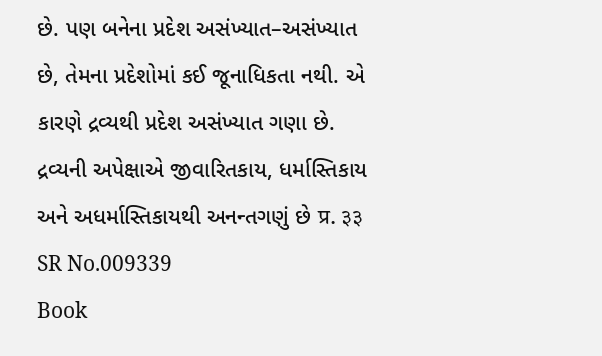છે. પણ બનેના પ્રદેશ અસંખ્યાત–અસંખ્યાત છે, તેમના પ્રદેશોમાં કઈ જૂનાધિકતા નથી. એ કારણે દ્રવ્યથી પ્રદેશ અસંખ્યાત ગણા છે. દ્રવ્યની અપેક્ષાએ જીવારિતકાય, ધર્માસ્તિકાય અને અધર્માસ્તિકાયથી અનન્તગણું છે प्र. ३३
SR No.009339
Book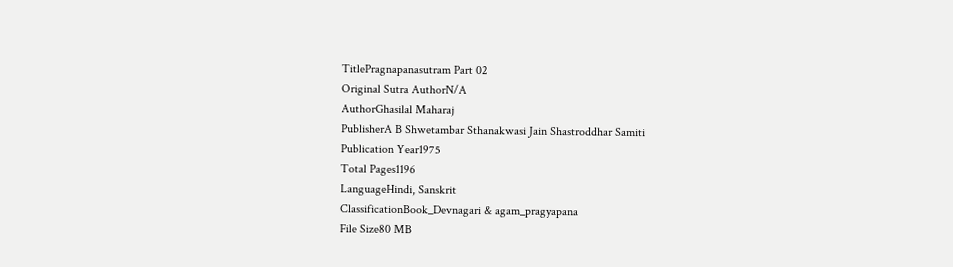TitlePragnapanasutram Part 02
Original Sutra AuthorN/A
AuthorGhasilal Maharaj
PublisherA B Shwetambar Sthanakwasi Jain Shastroddhar Samiti
Publication Year1975
Total Pages1196
LanguageHindi, Sanskrit
ClassificationBook_Devnagari & agam_pragyapana
File Size80 MB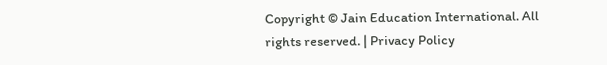Copyright © Jain Education International. All rights reserved. | Privacy Policy